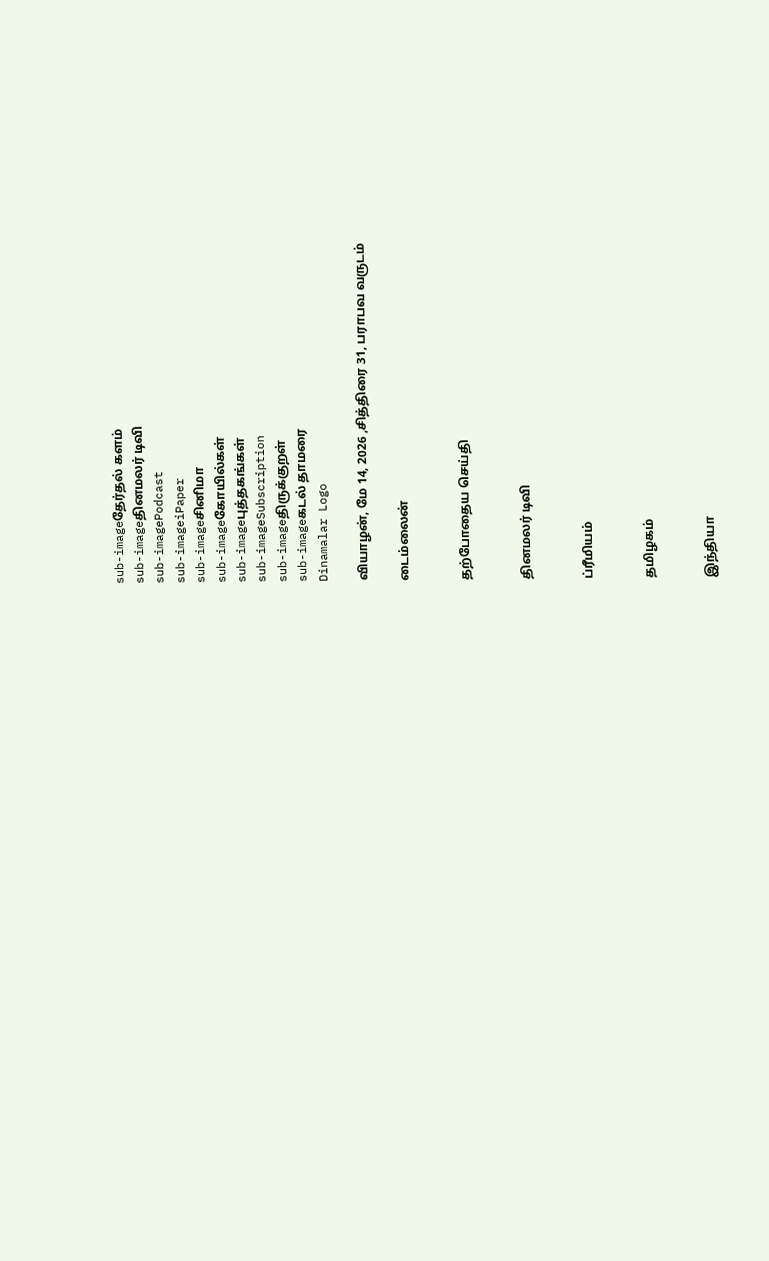sub-imageதேர்தல் களம்
sub-imageதினமலர் டிவி
sub-imagePodcast
sub-imageiPaper
sub-imageசினிமா
sub-imageகோயில்கள்
sub-imageபுத்தகங்கள்
sub-imageSubscription
sub-imageதிருக்குறள்
sub-imageகடல் தாமரை
Dinamalar Logo

வியாழன், மே 14, 2026 ,சித்திரை 31, பராபவ வருடம்

டைம்லைன்


தற்போதைய செய்தி


தினமலர் டிவி


ப்ரீமியம்


தமிழகம்


இந்தியா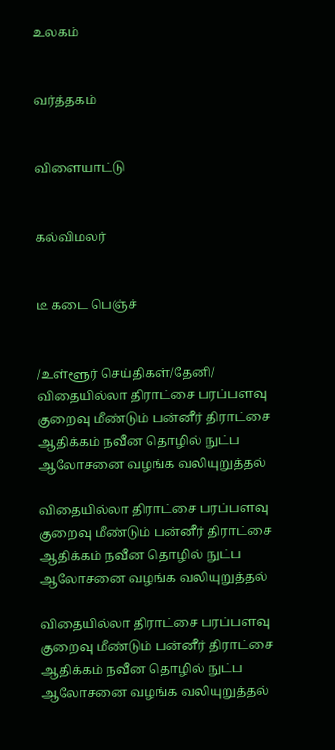உலகம்


வர்த்தகம்


விளையாட்டு


கல்விமலர்


டீ கடை பெஞ்ச்


/உள்ளூர் செய்திகள்/தேனி/ விதையில்லா திராட்சை பரப்பளவு குறைவு மீண்டும் பன்னீர் திராட்சை ஆதிக்கம் நவீன தொழில் நுட்ப ஆலோசனை வழங்க வலியுறுத்தல்

விதையில்லா திராட்சை பரப்பளவு குறைவு மீண்டும் பன்னீர் திராட்சை ஆதிக்கம் நவீன தொழில் நுட்ப ஆலோசனை வழங்க வலியுறுத்தல்

விதையில்லா திராட்சை பரப்பளவு குறைவு மீண்டும் பன்னீர் திராட்சை ஆதிக்கம் நவீன தொழில் நுட்ப ஆலோசனை வழங்க வலியுறுத்தல்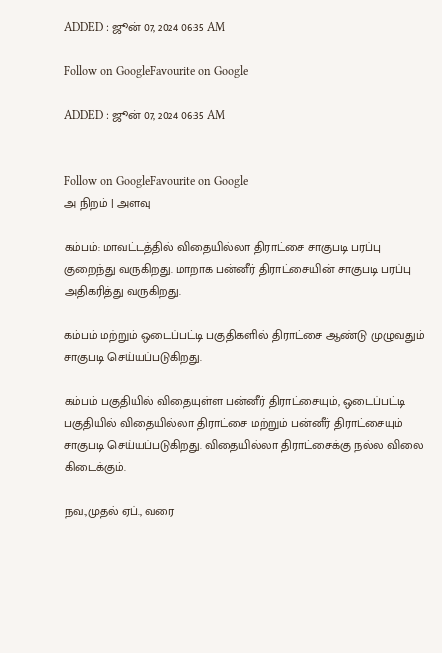ADDED : ஜூன் 07, 2024 06:35 AM

Follow on GoogleFavourite on Google

ADDED : ஜூன் 07, 2024 06:35 AM


Follow on GoogleFavourite on Google
அ நிறம் | அளவு

கம்பம்: மாவட்டத்தில் விதையில்லா திராட்சை சாகுபடி பரப்பு குறைந்து வருகிறது. மாறாக பன்னீர் திராட்சையின் சாகுபடி பரப்பு அதிகரித்து வருகிறது.

கம்பம் மற்றும் ஒடைப்பட்டி பகுதிகளில் திராட்சை ஆண்டு முழுவதும் சாகுபடி செய்யப்படுகிறது.

கம்பம் பகுதியில் விதையுள்ள பன்னீர் திராட்சையும், ஒடைப்பட்டி பகுதியில் விதையில்லா திராட்சை மற்றும் பன்னீர் திராட்சையும் சாகுபடி செய்யப்படுகிறது. விதையில்லா திராட்சைக்கு நல்ல விலை கிடைக்கும்.

நவ.,முதல் ஏப்., வரை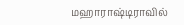மஹாராஷ்டிராவில்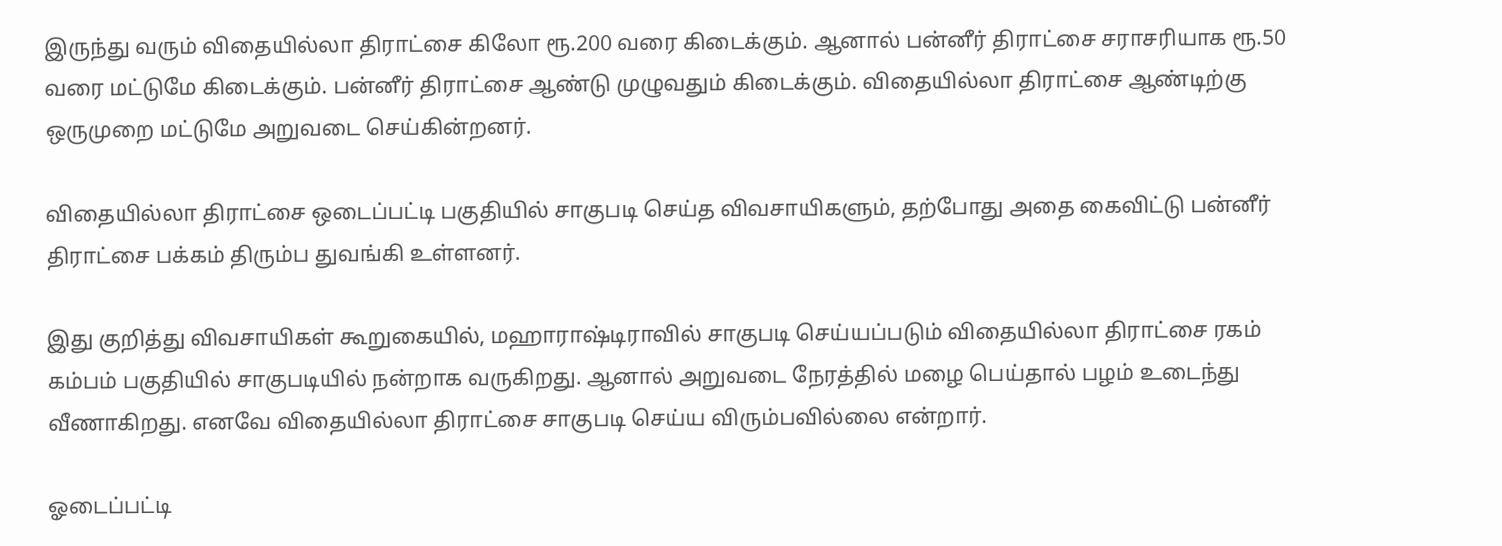இருந்து வரும் விதையில்லா திராட்சை கிலோ ரூ.200 வரை கிடைக்கும். ஆனால் பன்னீர் திராட்சை சராசரியாக ரூ.50 வரை மட்டுமே கிடைக்கும். பன்னீர் திராட்சை ஆண்டு முழுவதும் கிடைக்கும். விதையில்லா திராட்சை ஆண்டிற்கு ஒருமுறை மட்டுமே அறுவடை செய்கின்றனர்.

விதையில்லா திராட்சை ஒடைப்பட்டி பகுதியில் சாகுபடி செய்த விவசாயிகளும், தற்போது அதை கைவிட்டு பன்னீர் திராட்சை பக்கம் திரும்ப துவங்கி உள்ளனர்.

இது குறித்து விவசாயிகள் கூறுகையில், மஹாராஷ்டிராவில் சாகுபடி செய்யப்படும் விதையில்லா திராட்சை ரகம் கம்பம் பகுதியில் சாகுபடியில் நன்றாக வருகிறது. ஆனால் அறுவடை நேரத்தில் மழை பெய்தால் பழம் உடைந்து வீணாகிறது. எனவே விதையில்லா திராட்சை சாகுபடி செய்ய விரும்பவில்லை என்றார்.

ஓடைப்பட்டி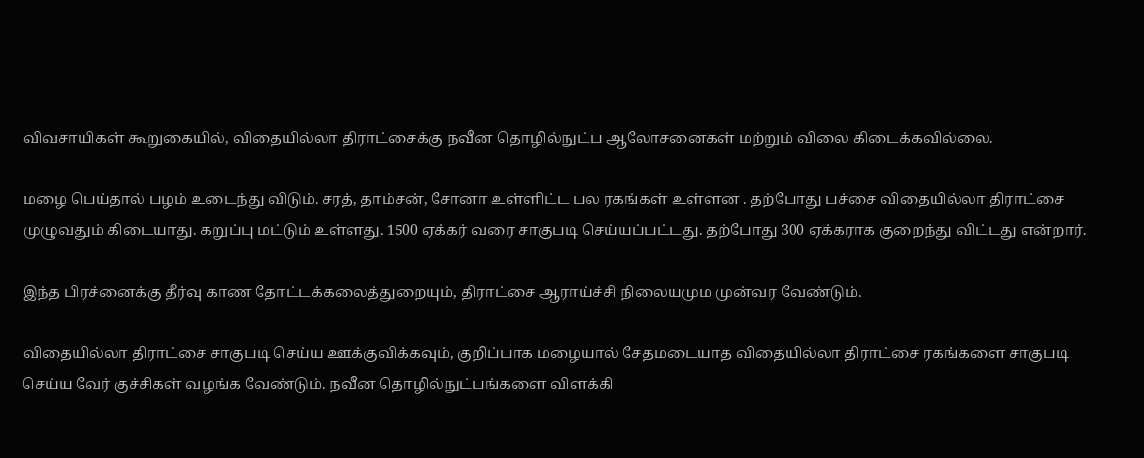விவசாயிகள் கூறுகையில், விதையில்லா திராட்சைக்கு நவீன தொழில்நுட்ப ஆலோசனைகள் மற்றும் விலை கிடைக்கவில்லை.

மழை பெய்தால் பழம் உடைந்து விடும். சரத், தாம்சன், சோனா உள்ளிட்ட பல ரகங்கள் உள்ளன . தற்போது பச்சை விதையில்லா திராட்சை முழுவதும் கிடையாது. கறுப்பு மட்டும் உள்ளது. 1500 ஏக்கர் வரை சாகுபடி செய்யப்பட்டது. தற்போது 300 ஏக்கராக குறைந்து விட்டது என்றார்.

இந்த பிரச்னைக்கு தீர்வு காண தோட்டக்கலைத்துறையும், திராட்சை ஆராய்ச்சி நிலையமும முன்வர வேண்டும்.

விதையில்லா திராட்சை சாகுபடி செய்ய ஊக்குவிக்கவும், குறிப்பாக மழையால் சேதமடையாத விதையில்லா திராட்சை ரகங்களை சாகுபடி செய்ய வேர் குச்சிகள் வழங்க வேண்டும். நவீன தொழில்நுட்பங்களை விளக்கி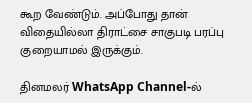கூற வேண்டும். அப்போது தான் விதையில்லா திராட்சை சாகுபடி பரப்பு குறையாமல் இருக்கும்.

தினமலர் WhatsApp Channel-ல்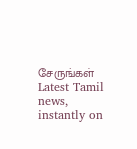சேருங்கள்
Latest Tamil news, instantly on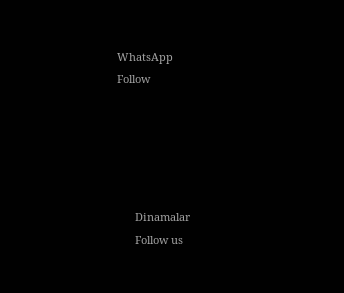WhatsApp
Follow





      Dinamalar
      Follow us